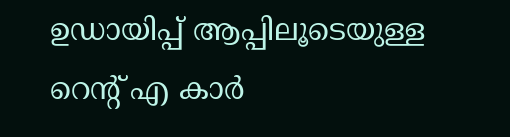ഉഡായിപ്പ് ആപ്പിലൂടെയുള്ള റെന്റ് എ കാര്‍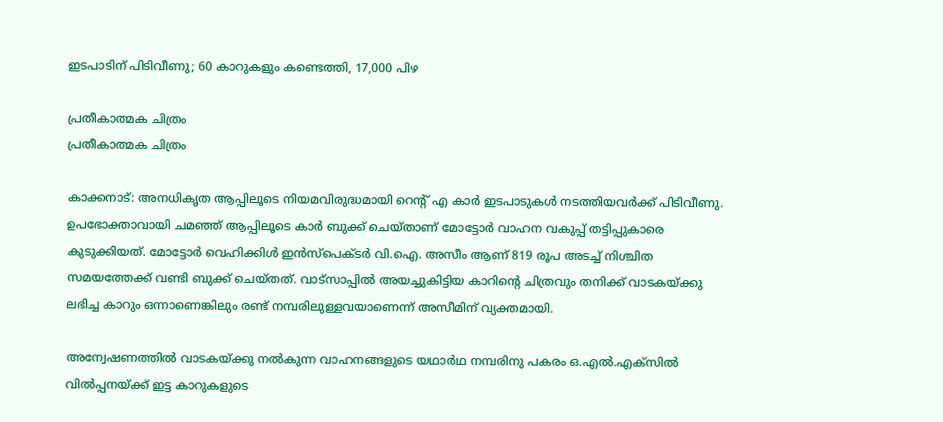ഇടപാടിന് പിടിവീണു; 60 കാറുകളും കണ്ടെത്തി, 17,000 പിഴ

പ്രതീകാത്മക ചിത്രം
പ്രതീകാത്മക ചിത്രം

കാക്കനാട്: അനധികൃത ആപ്പിലൂടെ നിയമവിരുദ്ധമായി റെന്റ് എ കാര്‍ ഇടപാടുകള്‍ നടത്തിയവര്‍ക്ക് പിടിവീണു. ഉപഭോക്താവായി ചമഞ്ഞ് ആപ്പിലൂടെ കാര്‍ ബുക്ക് ചെയ്താണ് മോട്ടോര്‍ വാഹന വകുപ്പ് തട്ടിപ്പുകാരെ കുടുക്കിയത്. മോട്ടോര്‍ വെഹിക്കിള്‍ ഇന്‍സ്‌പെക്ടര്‍ വി.ഐ. അസീം ആണ് 819 രൂപ അടച്ച് നിശ്ചിത സമയത്തേക്ക് വണ്ടി ബുക്ക് ചെയ്തത്. വാട്സാപ്പില്‍ അയച്ചുകിട്ടിയ കാറിന്റെ ചിത്രവും തനിക്ക് വാടകയ്ക്കു ലഭിച്ച കാറും ഒന്നാണെങ്കിലും രണ്ട് നമ്പരിലുള്ളവയാണെന്ന് അസീമിന് വ്യക്തമായി.

അന്വേഷണത്തില്‍ വാടകയ്ക്കു നല്‍കുന്ന വാഹനങ്ങളുടെ യഥാര്‍ഥ നമ്പരിനു പകരം ഒ.എല്‍.എക്‌സില്‍ വില്‍പ്പനയ്ക്ക് ഇട്ട കാറുകളുടെ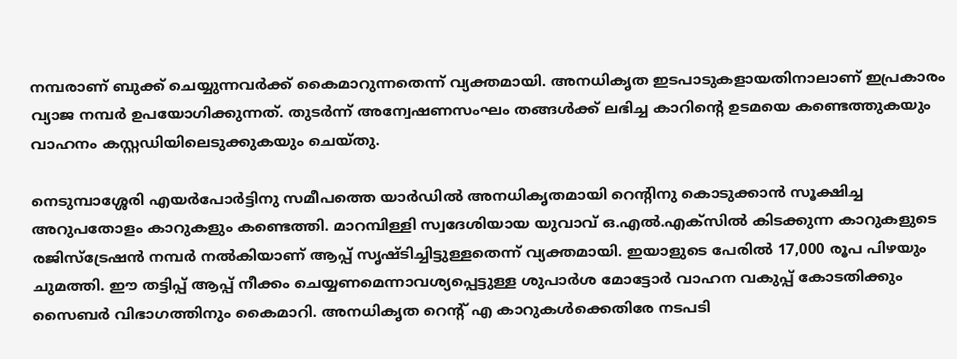നമ്പരാണ് ബുക്ക് ചെയ്യുന്നവര്‍ക്ക് കൈമാറുന്നതെന്ന് വ്യക്തമായി. അനധികൃത ഇടപാടുകളായതിനാലാണ് ഇപ്രകാരം വ്യാജ നമ്പര്‍ ഉപയോഗിക്കുന്നത്. തുടര്‍ന്ന് അന്വേഷണസംഘം തങ്ങള്‍ക്ക് ലഭിച്ച കാറിന്റെ ഉടമയെ കണ്ടെത്തുകയും വാഹനം കസ്റ്റഡിയിലെടുക്കുകയും ചെയ്തു.

നെടുമ്പാശ്ശേരി എയര്‍പോര്‍ട്ടിനു സമീപത്തെ യാര്‍ഡില്‍ അനധികൃതമായി റെന്റിനു കൊടുക്കാന്‍ സൂക്ഷിച്ച അറുപതോളം കാറുകളും കണ്ടെത്തി. മാറമ്പിള്ളി സ്വദേശിയായ യുവാവ് ഒ.എല്‍.എക്‌സില്‍ കിടക്കുന്ന കാറുകളുടെ രജിസ്ട്രേഷന്‍ നമ്പര്‍ നല്‍കിയാണ് ആപ്പ് സൃഷ്ടിച്ചിട്ടുള്ളതെന്ന് വ്യക്തമായി. ഇയാളുടെ പേരില്‍ 17,000 രൂപ പിഴയും ചുമത്തി. ഈ തട്ടിപ്പ് ആപ്പ് നീക്കം ചെയ്യണമെന്നാവശ്യപ്പെട്ടുള്ള ശുപാര്‍ശ മോട്ടോര്‍ വാഹന വകുപ്പ് കോടതിക്കും സൈബര്‍ വിഭാഗത്തിനും കൈമാറി. അനധികൃത റെന്റ് എ കാറുകള്‍ക്കെതിരേ നടപടി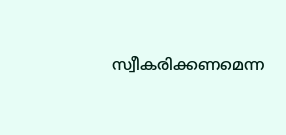സ്വീകരിക്കണമെന്ന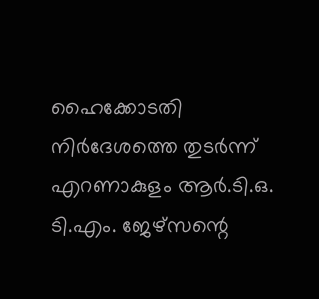ഹൈക്കോടതി നിര്‍ദേശത്തെ തുടര്‍ന്ന് എറണാകുളം ആര്‍.ടി.ഒ. ടി.എം. ജേഴ്സന്റെ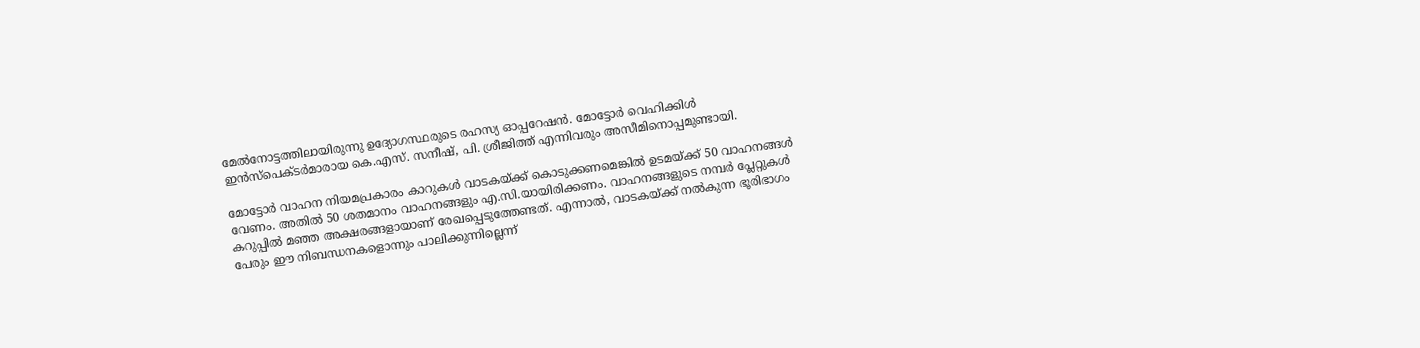മേല്‍നോട്ടത്തിലായിരുന്നു ഉദ്യോഗസ്ഥരുടെ രഹസ്യ ഓപ്പറേഷന്‍. മോട്ടോര്‍ വെഹിക്കിള്‍ ഇന്‍സ്പെക്ടര്‍മാരായ കെ.എസ്. സനീഷ്, പി. ശ്രീജിത്ത് എന്നിവരും അസീമിനൊപ്പമുണ്ടായി.

മോട്ടോര്‍ വാഹന നിയമപ്രകാരം കാറുകള്‍ വാടകയ്ക്ക് കൊടുക്കണമെങ്കില്‍ ഉടമയ്ക്ക് 50 വാഹനങ്ങള്‍ വേണം. അതില്‍ 50 ശതമാനം വാഹനങ്ങളും എ.സി.യായിരിക്കണം. വാഹനങ്ങളുടെ നമ്പര്‍ പ്ലേറ്റുകള്‍ കറുപ്പില്‍ മഞ്ഞ അക്ഷരങ്ങളായാണ് രേഖപ്പെടുത്തേണ്ടത്. എന്നാല്‍, വാടകയ്ക്ക് നല്‍കുന്ന ഭൂരിഭാഗം പേരും ഈ നിബന്ധനകളൊന്നും പാലിക്കുന്നില്ലെന്ന്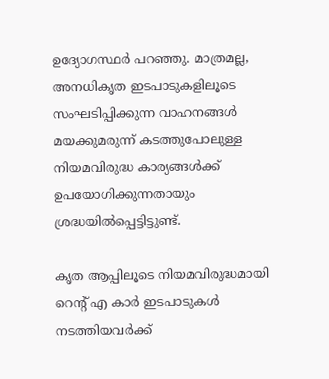ഉദ്യോഗസ്ഥര്‍ പറഞ്ഞു. മാത്രമല്ല, അനധികൃത ഇടപാടുകളിലൂടെ സംഘടിപ്പിക്കുന്ന വാഹനങ്ങള്‍ മയക്കുമരുന്ന് കടത്തുപോലുള്ള നിയമവിരുദ്ധ കാര്യങ്ങള്‍ക്ക് ഉപയോഗിക്കുന്നതായും ശ്രദ്ധയില്‍പ്പെട്ടിട്ടുണ്ട്.

കൃത ആപ്പിലൂടെ നിയമവിരുദ്ധമായി റെന്റ് എ കാര്‍ ഇടപാടുകള്‍ നടത്തിയവര്‍ക്ക്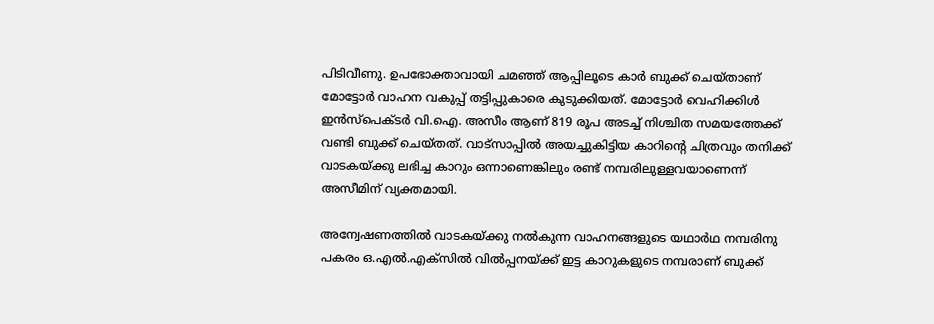പിടിവീണു. ഉപഭോക്താവായി ചമഞ്ഞ് ആപ്പിലൂടെ കാര്‍ ബുക്ക് ചെയ്താണ് മോട്ടോര്‍ വാഹന വകുപ്പ് തട്ടിപ്പുകാരെ കുടുക്കിയത്. മോട്ടോര്‍ വെഹിക്കിള്‍ ഇന്‍സ്‌പെക്ടര്‍ വി.ഐ. അസീം ആണ് 819 രൂപ അടച്ച് നിശ്ചിത സമയത്തേക്ക് വണ്ടി ബുക്ക് ചെയ്തത്. വാട്സാപ്പില്‍ അയച്ചുകിട്ടിയ കാറിന്റെ ചിത്രവും തനിക്ക് വാടകയ്ക്കു ലഭിച്ച കാറും ഒന്നാണെങ്കിലും രണ്ട് നമ്പരിലുള്ളവയാണെന്ന് അസീമിന് വ്യക്തമായി.

അന്വേഷണത്തില്‍ വാടകയ്ക്കു നല്‍കുന്ന വാഹനങ്ങളുടെ യഥാര്‍ഥ നമ്പരിനു പകരം ഒ.എല്‍.എക്‌സില്‍ വില്‍പ്പനയ്ക്ക് ഇട്ട കാറുകളുടെ നമ്പരാണ് ബുക്ക്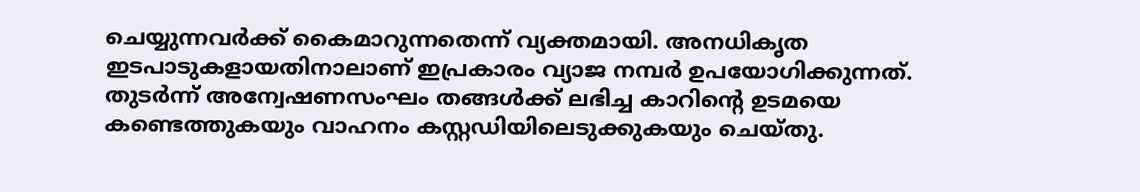ചെയ്യുന്നവര്‍ക്ക് കൈമാറുന്നതെന്ന് വ്യക്തമായി. അനധികൃത ഇടപാടുകളായതിനാലാണ് ഇപ്രകാരം വ്യാജ നമ്പര്‍ ഉപയോഗിക്കുന്നത്. തുടര്‍ന്ന് അന്വേഷണസംഘം തങ്ങള്‍ക്ക് ലഭിച്ച കാറിന്റെ ഉടമയെ കണ്ടെത്തുകയും വാഹനം കസ്റ്റഡിയിലെടുക്കുകയും ചെയ്തു.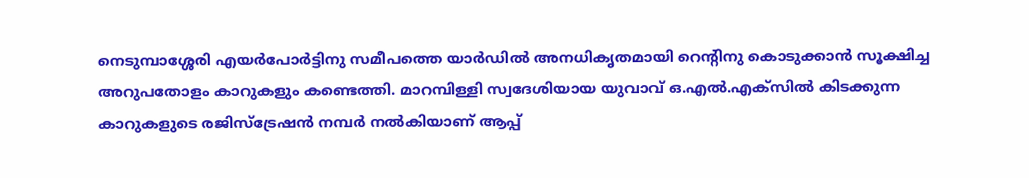നെടുമ്പാശ്ശേരി എയര്‍പോര്‍ട്ടിനു സമീപത്തെ യാര്‍ഡില്‍ അനധികൃതമായി റെന്റിനു കൊടുക്കാന്‍ സൂക്ഷിച്ച അറുപതോളം കാറുകളും കണ്ടെത്തി. മാറമ്പിള്ളി സ്വദേശിയായ യുവാവ് ഒ.എല്‍.എക്‌സില്‍ കിടക്കുന്ന കാറുകളുടെ രജിസ്ട്രേഷന്‍ നമ്പര്‍ നല്‍കിയാണ് ആപ്പ്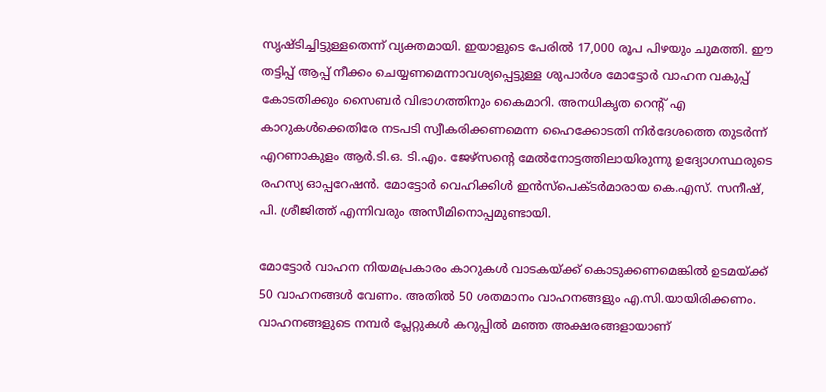സൃഷ്ടിച്ചിട്ടുള്ളതെന്ന് വ്യക്തമായി. ഇയാളുടെ പേരില്‍ 17,000 രൂപ പിഴയും ചുമത്തി. ഈ തട്ടിപ്പ് ആപ്പ് നീക്കം ചെയ്യണമെന്നാവശ്യപ്പെട്ടുള്ള ശുപാര്‍ശ മോട്ടോര്‍ വാഹന വകുപ്പ് കോടതിക്കും സൈബര്‍ വിഭാഗത്തിനും കൈമാറി. അനധികൃത റെന്റ് എ കാറുകള്‍ക്കെതിരേ നടപടി സ്വീകരിക്കണമെന്ന ഹൈക്കോടതി നിര്‍ദേശത്തെ തുടര്‍ന്ന് എറണാകുളം ആര്‍.ടി.ഒ. ടി.എം. ജേഴ്സന്റെ മേല്‍നോട്ടത്തിലായിരുന്നു ഉദ്യോഗസ്ഥരുടെ രഹസ്യ ഓപ്പറേഷന്‍. മോട്ടോര്‍ വെഹിക്കിള്‍ ഇന്‍സ്പെക്ടര്‍മാരായ കെ.എസ്. സനീഷ്, പി. ശ്രീജിത്ത് എന്നിവരും അസീമിനൊപ്പമുണ്ടായി.

മോട്ടോര്‍ വാഹന നിയമപ്രകാരം കാറുകള്‍ വാടകയ്ക്ക് കൊടുക്കണമെങ്കില്‍ ഉടമയ്ക്ക് 50 വാഹനങ്ങള്‍ വേണം. അതില്‍ 50 ശതമാനം വാഹനങ്ങളും എ.സി.യായിരിക്കണം. വാഹനങ്ങളുടെ നമ്പര്‍ പ്ലേറ്റുകള്‍ കറുപ്പില്‍ മഞ്ഞ അക്ഷരങ്ങളായാണ്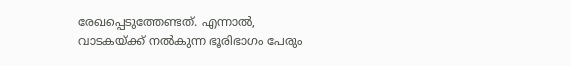രേഖപ്പെടുത്തേണ്ടത്. എന്നാല്‍, വാടകയ്ക്ക് നല്‍കുന്ന ഭൂരിഭാഗം പേരും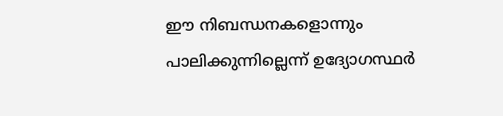ഈ നിബന്ധനകളൊന്നും പാലിക്കുന്നില്ലെന്ന് ഉദ്യോഗസ്ഥര്‍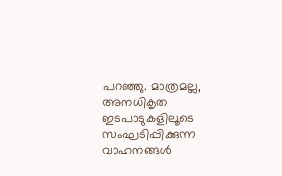പറഞ്ഞു. മാത്രമല്ല, അനധികൃത ഇടപാടുകളിലൂടെ സംഘടിപ്പിക്കുന്ന വാഹനങ്ങള്‍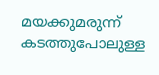മയക്കുമരുന്ന് കടത്തുപോലുള്ള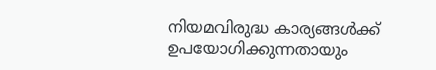നിയമവിരുദ്ധ കാര്യങ്ങള്‍ക്ക് ഉപയോഗിക്കുന്നതായും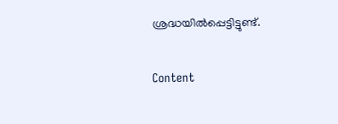ശ്രദ്ധയില്‍പ്പെട്ടിട്ടുണ്ട്.

Content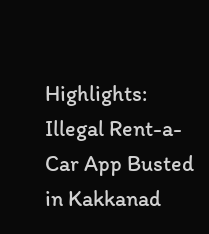Highlights: Illegal Rent-a-Car App Busted in Kakkanad